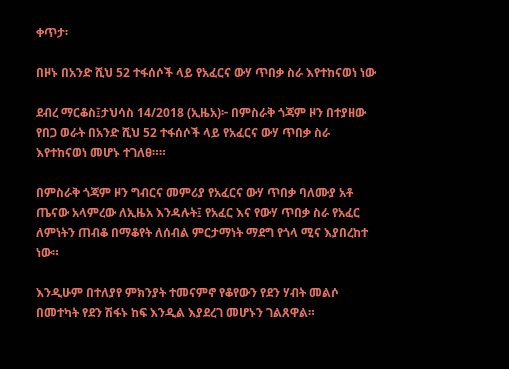ቀጥታ፡

በዞኑ በአንድ ሺህ 52 ተፋሰሶች ላይ የአፈርና ውሃ ጥበቃ ስራ እየተከናወነ ነው

ደብረ ማርቆስ፤ታህሳስ 14/2018 (ኢዜአ)፦ በምስራቅ ጎጃም ዞን በተያዘው የበጋ ወራት በአንድ ሺህ 52 ተፋሰሶች ላይ የአፈርና ውሃ ጥበቃ ስራ እየተከናወነ መሆኑ ተገለፀ።።

በምስራቅ ጎጃም ዞን ግብርና መምሪያ የአፈርና ውሃ ጥበቃ ባለሙያ አቶ ጤናው አላምረው ለኢዜአ እንዳሉት፤ የአፈር እና የውሃ ጥበቃ ስራ የአፈር ለምነትን ጠብቆ በማቆየት ለሰብል ምርታማነት ማደግ የጎላ ሚና እያበረከተ ነው።

እንዲሁም በተለያየ ምክንያት ተመናምኖ የቆየውን የደን ሃብት መልሶ በመተካት የደን ሽፋኑ ከፍ እንዲል እያደረገ መሆኑን ገልጸዋል።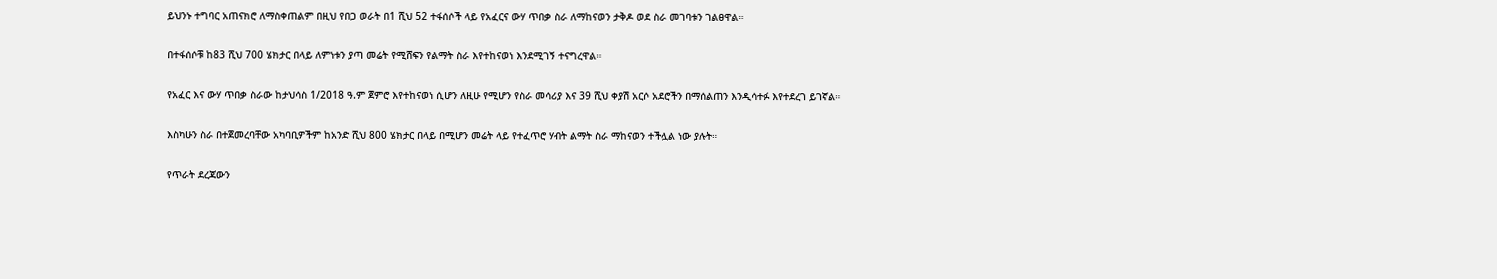ይህንኑ ተግባር አጠናክሮ ለማስቀጠልም በዚህ የበጋ ወራት በ1 ሺህ 52 ተፋሰሶች ላይ የአፈርና ውሃ ጥበቃ ስራ ለማከናወን ታቅዶ ወደ ስራ መገባቱን ገልፀዋል።

በተፋሰሶቹ ከ83 ሺህ 700 ሄክታር በላይ ለምነቱን ያጣ መሬት የሚሸፍን የልማት ስራ እየተከናወነ እንደሚገኝ ተናግረዋል።

የአፈር እና ውሃ ጥበቃ ስራው ከታህሳስ 1/2018 ዓ.ም ጀምሮ እየተከናወነ ሲሆን ለዚሁ የሚሆን የስራ መሳሪያ እና 39 ሺህ ቀያሽ አርሶ አደሮችን በማሰልጠን እንዲሳተፉ እየተደረገ ይገኛል።

እስካሁን ስራ በተጀመረባቸው አካባቢዎችም ከአንድ ሺህ 800 ሄክታር በላይ በሚሆን መሬት ላይ የተፈጥሮ ሃብት ልማት ስራ ማከናወን ተችሏል ነው ያሉት።

የጥራት ደረጃውን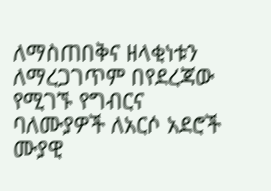ለማስጠበቅና ዘላቂነቱን ለማረጋገጥም በየደረጃው የሚገኙ የግብርና ባለሙያዎች ለአርሶ አደሮች ሙያዊ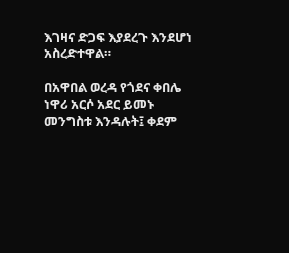እገዛና ድጋፍ እያደረጉ እንደሆነ አስረድተዋል።

በአዋበል ወረዳ የጎደና ቀበሌ ነዋሪ አርሶ አደር ይመኑ መንግስቱ እንዳሉት፤ ቀደም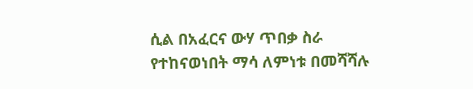ሲል በአፈርና ውሃ ጥበቃ ስራ የተከናወነበት ማሳ ለምነቱ በመሻሻሉ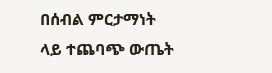በሰብል ምርታማነት ላይ ተጨባጭ ውጤት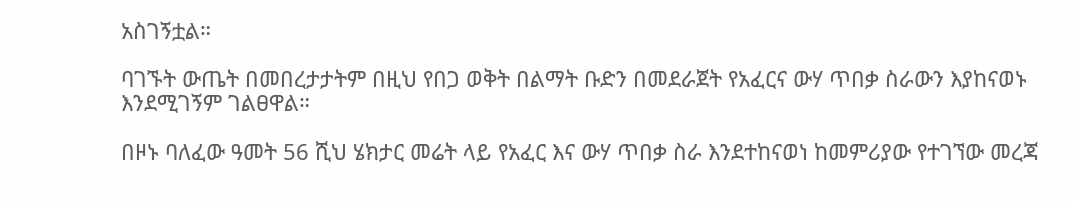አስገኝቷል።

ባገኙት ውጤት በመበረታታትም በዚህ የበጋ ወቅት በልማት ቡድን በመደራጀት የአፈርና ውሃ ጥበቃ ስራውን እያከናወኑ እንደሚገኝም ገልፀዋል።

በዞኑ ባለፈው ዓመት 56 ሺህ ሄክታር መሬት ላይ የአፈር እና ውሃ ጥበቃ ስራ እንደተከናወነ ከመምሪያው የተገኘው መረጃ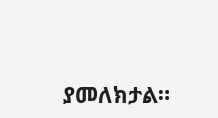ያመለክታል።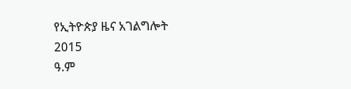የኢትዮጵያ ዜና አገልግሎት
2015
ዓ.ም